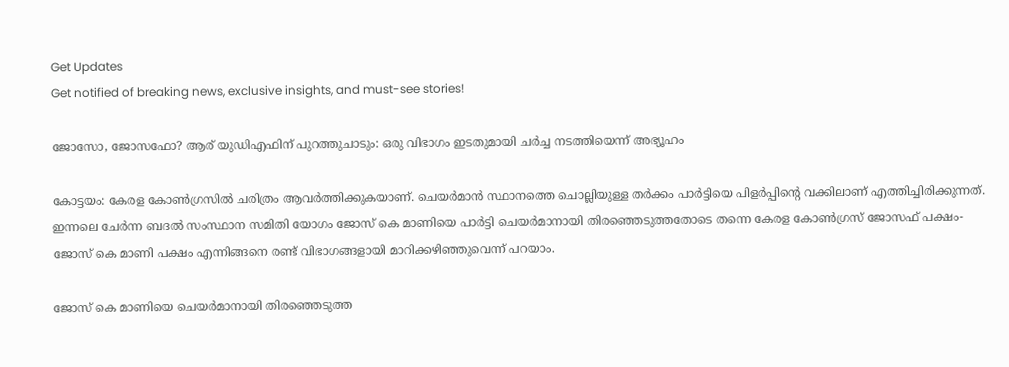Get Updates
Get notified of breaking news, exclusive insights, and must-see stories!

ജോസോ, ജോസഫോ? ആര് യുഡിഎഫിന് പുറത്തുചാടും: ഒരു വിഭാഗം ഇടതുമായി ചര്‍ച്ച നടത്തിയെന്ന് അഭ്യൂഹം

കോട്ടയം: കേരള കോണ്‍ഗ്രസില്‍ ചരിത്രം ആവര്‍ത്തിക്കുകയാണ്. ചെയര്‍മാന്‍ സ്ഥാനത്തെ ചൊല്ലിയുള്ള തര്‍ക്കം പാര്‍ട്ടിയെ പിളര്‍പ്പിന്‍റെ വക്കിലാണ് എത്തിച്ചിരിക്കുന്നത്. ഇന്നലെ ചേര്‍ന്ന ബദല്‍ സംസ്ഥാന സമിതി യോഗം ജോസ് കെ മാണിയെ പാര്‍ട്ടി ചെയര്‍മാനായി തിരഞ്ഞെടുത്തതോടെ തന്നെ കേരള കോണ്‍ഗ്രസ് ജോസഫ് പക്ഷം-ജോസ് കെ മാണി പക്ഷം എന്നിങ്ങനെ രണ്ട് വിഭാഗങ്ങളായി മാറിക്കഴിഞ്ഞുവെന്ന് പറയാം.

ജോസ് കെ മാണിയെ ചെയര്‍മാനായി തിരഞ്ഞെടുത്ത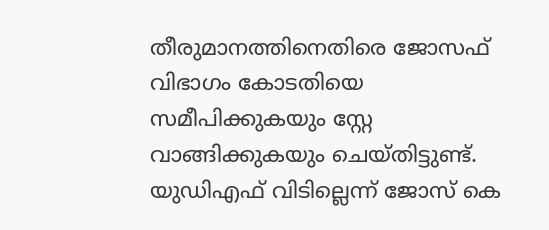തീരുമാനത്തിനെതിരെ ജോസഫ് വിഭാഗം കോടതിയെ സമീപിക്കുകയും സ്റ്റേ വാങ്ങിക്കുകയും ചെയ്തിട്ടുണ്ട്. യുഡിഎഫ് വിടില്ലെന്ന് ജോസ് കെ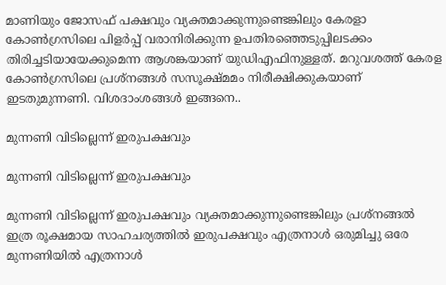മാണിയും ജോസഫ് പക്ഷവും വ്യക്തമാക്കുന്നുണ്ടെങ്കിലും കേരളാ കോണ്‍ഗ്രസിലെ പിളര്‍പ്പ് വരാനിരിക്കുന്ന ഉപതിരഞ്ഞെടുപ്പിലടക്കം തിരിച്ചടിയായേക്കുമെന്ന ആശങ്കയാണ് യുഡിഎഫിനുള്ളത്. മറുവശത്ത് കേരള കോണ്‍ഗ്രസിലെ പ്രശ്നങ്ങള്‍ സസൂക്ഷ്മമം നിരീക്ഷിക്കുകയാണ് ഇടതുമുന്നണി. വിശദാംശങ്ങള്‍ ഇങ്ങനെ..

മുന്നണി വിടില്ലെന്ന് ഇരുപക്ഷവും

മുന്നണി വിടില്ലെന്ന് ഇരുപക്ഷവും

മുന്നണി വിടില്ലെന്ന് ഇരുപക്ഷവും വ്യക്തമാക്കുന്നുണ്ടെങ്കിലും പ്രശ്നങ്ങല്‍ ഇത്ര രൂക്ഷമായ സാഹചര്യത്തില്‍ ഇരുപക്ഷവും എത്രനാള്‍ ഒരുമിച്ചു ഒരേ മുന്നണിയില്‍ എത്രനാള്‍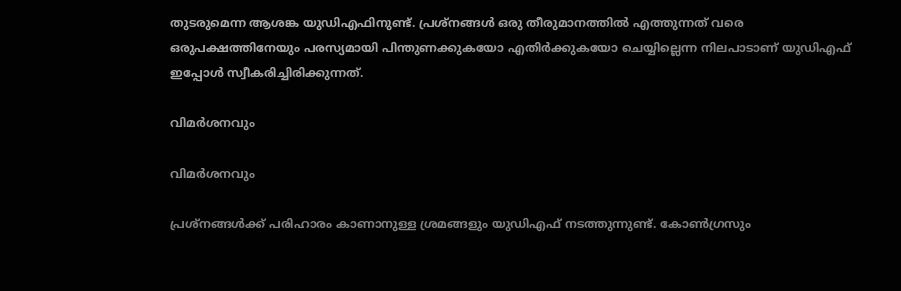തുടരുമെന്ന ആശങ്ക യുഡിഎഫിനുണ്ട്. പ്രശ്നങ്ങള്‍ ഒരു തീരുമാനത്തില്‍ എത്തുന്നത് വരെ ഒരുപക്ഷത്തിനേയും പരസ്യമായി പിന്തുണക്കുകയോ എതിർക്കുകയോ ചെയ്യില്ലെന്ന നിലപാടാണ് യുഡിഎഫ് ഇപ്പോള്‍ സ്വീകരിച്ചിരിക്കുന്നത്.

വിമര്‍ശനവും

വിമര്‍ശനവും

പ്രശ്നങ്ങള്‍ക്ക് പരിഹാരം കാണാനുള്ള ശ്രമങ്ങളും യുഡിഎഫ് നടത്തുന്നുണ്ട്. കോണ്‍ഗ്രസും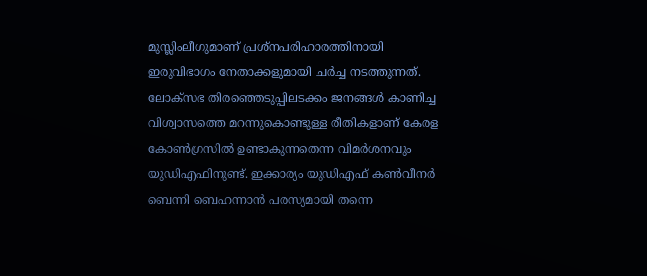മുസ്ലിംലീഗുമാണ് പ്രശ്നപരിഹാരത്തിനായി ഇരുവിഭാഗം നേതാക്കളുമായി ചര്‍ച്ച നടത്തുന്നത്. ലോക്സഭ തിരഞ്ഞെടുപ്പിലടക്കം ജനങ്ങള്‍ കാണിച്ച വിശ്വാസത്തെ മറന്നുകൊണ്ടുള്ള രീതികളാണ് കേരള കോണ്‍ഗ്രസില്‍ ഉണ്ടാകുന്നതെന്ന വിമര്‍ശനവും യുഡിഎഫിനുണ്ട്. ഇക്കാര്യം യുഡിഎഫ് കണ്‍വീനര്‍ ബെന്നി ബെഹന്നാന്‍ പരസ്യമായി തന്നെ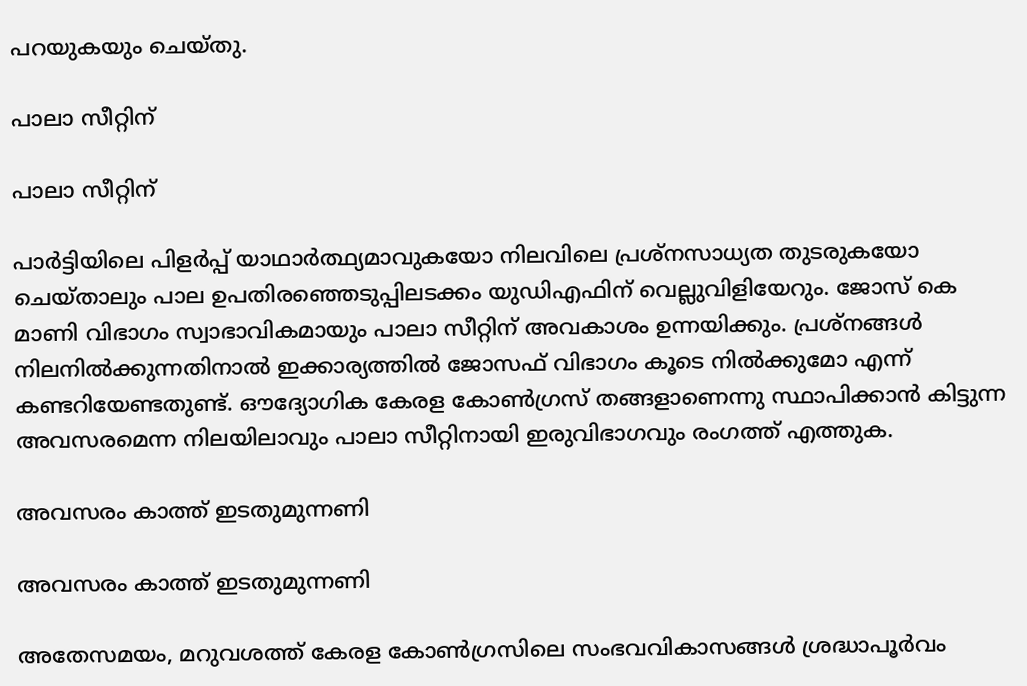പറയുകയും ചെയ്തു.

പാലാ സീറ്റിന്

പാലാ സീറ്റിന്

പാര്‍ട്ടിയിലെ പിളര്‍പ്പ് യാഥാര്‍ത്ഥ്യമാവുകയോ നിലവിലെ പ്രശ്നസാധ്യത തുടരുകയോ ചെയ്താലും പാല ഉപതിരഞ്ഞെടുപ്പിലടക്കം യുഡിഎഫിന് വെല്ലുവിളിയേറും. ജോസ് കെ മാണി വിഭാഗം സ്വാഭാവികമായും പാലാ സീറ്റിന് അവകാശം ഉന്നയിക്കും. പ്രശ്നങ്ങള്‍ നിലനില്‍ക്കുന്നതിനാല്‍ ഇക്കാര്യത്തില്‍ ജോസഫ് വിഭാഗം കൂടെ നില്‍ക്കുമോ എന്ന് കണ്ടറിയേണ്ടതുണ്ട്. ഔദ്യോഗിക കേരള കോണ്‍ഗ്രസ് തങ്ങളാണെന്നു സ്ഥാപിക്കാന്‍ കിട്ടുന്ന അവസരമെന്ന നിലയിലാവും പാലാ സീറ്റിനായി ഇരുവിഭാഗവും രംഗത്ത് എത്തുക.

അവസരം കാത്ത് ഇടതുമുന്നണി

അവസരം കാത്ത് ഇടതുമുന്നണി

അതേസമയം, മറുവശത്ത് കേരള കോണ്‍ഗ്രസിലെ സംഭവവികാസങ്ങള്‍ ശ്രദ്ധാപൂര്‍വം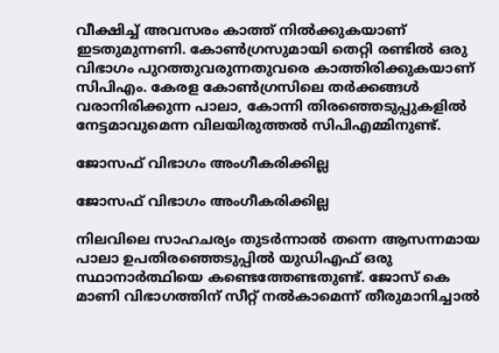വീക്ഷിച്ച് അവസരം കാത്ത് നില്‍ക്കുകയാണ് ഇടതുമുന്നണി. കോണ്‍ഗ്രസുമായി തെറ്റി രണ്ടില്‍ ഒരു വിഭാഗം പുറത്തുവരുന്നതുവരെ കാത്തിരിക്കുകയാണ് സിപിഎം. കേരള കോണ്‍ഗ്രസിലെ തര്‍ക്കങ്ങള്‍ വരാനിരിക്കുന്ന പാലാ, കോന്നി തിരഞ്ഞെടുപ്പുകളില്‍ നേട്ടമാവുമെന്ന വിലയിരുത്തല്‍ സിപിഎമ്മിനുണ്ട്.

ജോസഫ് വിഭാഗം അംഗീകരിക്കില്ല

ജോസഫ് വിഭാഗം അംഗീകരിക്കില്ല

നിലവിലെ സാഹചര്യം തുടര്‍ന്നാല്‍ തന്നെ ആസന്നമായ പാലാ ഉപതിര‍ഞ്ഞെടുപ്പില്‍ യുഡിഎഫ് ഒരു സ്ഥാനാര്‍ത്ഥിയെ കണ്ടെത്തേണ്ടതുണ്ട്. ജോസ് കെ മാണി വിഭാഗത്തിന് സീറ്റ് നല്‍കാമെന്ന് തീരുമാനിച്ചാല്‍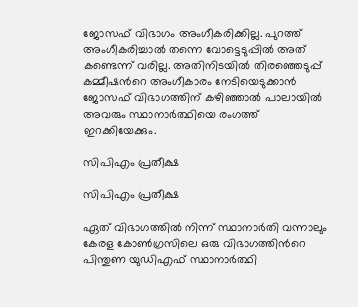ജോസഫ് വിഭാഗം അംഗീകരിക്കില്ല. പുറത്ത് അംഗീകരിച്ചാല്‍ തന്നെ വോട്ടെടുപ്പില്‍ അത് കണ്ടെന്ന് വരില്ല. അതിനിടയില്‍ തിരഞ്ഞെടുപ്പ് കമ്മീഷന്‍റെ അംഗീകാരം നേടിയെടുക്കാന്‍ ജോസഫ് വിഭാഗത്തിന് കഴിഞ്ഞാല്‍ പാലായില്‍ അവരും സ്ഥാനാര്‍ത്ഥിയെ രംഗത്ത് ഇറക്കിയേക്കും.

സിപിഎം പ്രതീക്ഷ

സിപിഎം പ്രതീക്ഷ

ഏത് വിഭാഗത്തില്‍ നിന്ന് സ്ഥാനാര്‍തി വന്നാലും കേരള കോണ്‍ഗ്രസിലെ ഒരു വിഭാഗത്തിന്‍റെ പിന്തുണ യുഡിഎഫ് സ്ഥാനാര്‍ത്ഥി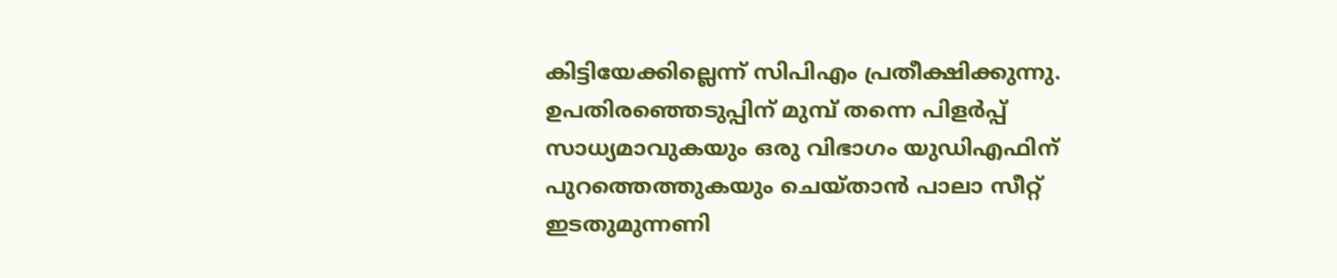കിട്ടിയേക്കില്ലെന്ന് സിപിഎം പ്രതീക്ഷിക്കുന്നു. ഉപതിരഞ്ഞെടുപ്പിന് മുമ്പ് തന്നെ പിളര്‍പ്പ് സാധ്യമാവുകയും ഒരു വിഭാഗം യുഡിഎഫിന് പുറത്തെത്തുകയും ചെയ്താന്‍ പാലാ സീറ്റ് ഇടതുമുന്നണി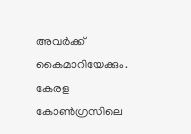അവര്‍ക്ക് കൈമാറിയേക്കും. കേരള കോണ്‍ഗ്രസിലെ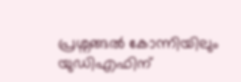പ്രശ്നങ്ങല്‍ കോന്നിയിലും യുഡിഎഫിന്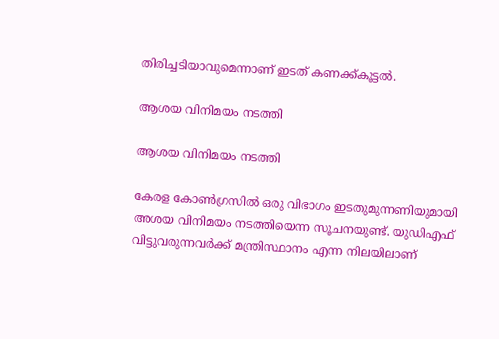തിരിച്ചടിയാവുമെന്നാണ് ഇടത് കണക്ക്കൂട്ടല്‍.

ആശയ വിനിമയം നടത്തി

ആശയ വിനിമയം നടത്തി

കേരള കോണ്‍ഗ്രസില്‍ ഒരു വിഭാഗം ഇടതുമുന്നണിയുമായി അശയ വിനിമയം നടത്തിയെന്ന സൂചനയുണ്ട്. യുഡിഎഫ് വിട്ടുവരുന്നവര്‍ക്ക് മന്ത്രിസ്ഥാനം എന്ന നിലയിലാണ്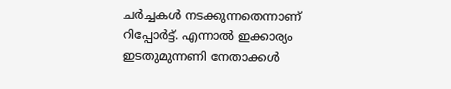ചര്‍ച്ചകള്‍ നടക്കുന്നതെന്നാണ് റിപ്പോര്‍ട്ട്. എന്നാല്‍ ഇക്കാര്യം ഇടതുമുന്നണി നേതാക്കള്‍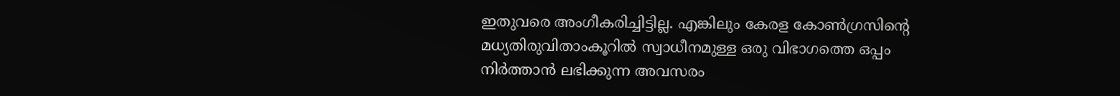ഇതുവരെ അംഗീകരിച്ചിട്ടില്ല. എങ്കിലും കേരള കോണ്‍ഗ്രസിന്‍റെ മധ്യതിരുവിതാംകൂറില്‍ സ്വാധീനമുള്ള ഒരു വിഭാഗത്തെ ഒപ്പം നിര്‍ത്താന്‍ ലഭിക്കുന്ന അവസരം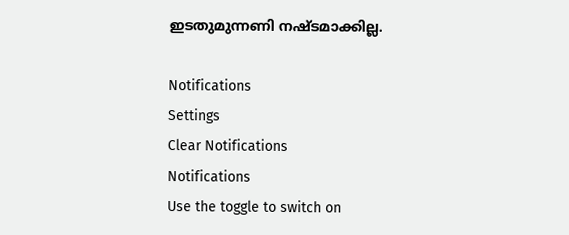ഇടതുമുന്നണി നഷ്ടമാക്കില്ല.

Notifications
Settings
Clear Notifications
Notifications
Use the toggle to switch on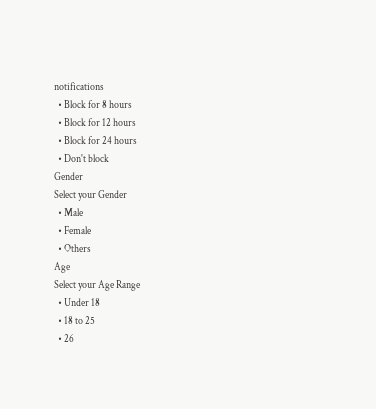notifications
  • Block for 8 hours
  • Block for 12 hours
  • Block for 24 hours
  • Don't block
Gender
Select your Gender
  • Male
  • Female
  • Others
Age
Select your Age Range
  • Under 18
  • 18 to 25
  • 26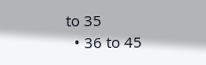to 35
  • 36 to 45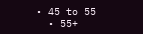• 45 to 55
  • 55+